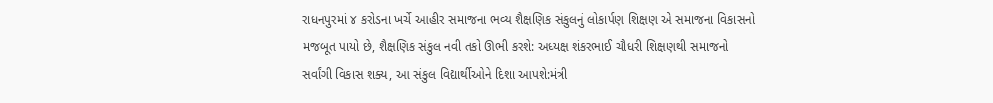રાધનપુરમાં ૪ કરોડના ખર્ચે આહીર સમાજના ભવ્ય શૈક્ષણિક સંકુલનું લોકાર્પણ શિક્ષણ એ સમાજના વિકાસનો મજબૂત પાયો છે, શૈક્ષણિક સંકુલ નવી તકો ઊભી કરશે: અધ્યક્ષ શંકરભાઈ ચૌધરી શિક્ષણથી સમાજનો સર્વાંગી વિકાસ શક્ય, આ સંકુલ વિદ્યાર્થીઓને દિશા આપશે:મંત્રી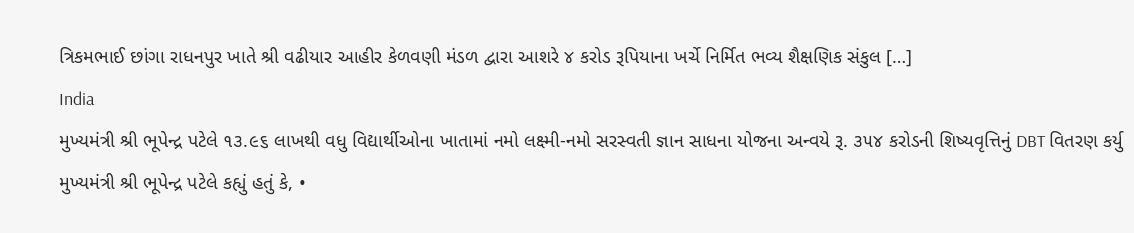ત્રિકમભાઈ છાંગા રાધનપુર ખાતે શ્રી વઢીયાર આહીર કેળવણી મંડળ દ્વારા આશરે ૪ કરોડ રૂપિયાના ખર્ચે નિર્મિત ભવ્ય શૈક્ષણિક સંકુલ […]
India
મુખ્યમંત્રી શ્રી ભૂપેન્દ્ર પટેલે ૧૩.૯૬ લાખથી વધુ વિદ્યાર્થીઓના ખાતામાં નમો લક્ષ્મી-નમો સરસ્વતી જ્ઞાન સાધના યોજના અન્વયે રૂ. ૩૫૪ કરોડની શિષ્યવૃત્તિનું DBT વિતરણ કર્યુ
મુખ્યમંત્રી શ્રી ભૂપેન્દ્ર પટેલે કહ્યું હતું કે, •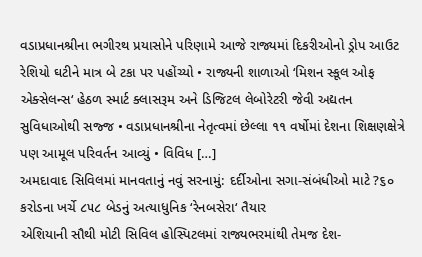વડાપ્રધાનશ્રીના ભગીરથ પ્રયાસોને પરિણામે આજે રાજ્યમાં દિકરીઓનો ડ્રોપ આઉટ રેશિયો ઘટીને માત્ર બે ટકા પર પહોંચ્યો • રાજ્યની શાળાઓ ‘મિશન સ્કૂલ ઓફ એક્સેલન્સ‘ હેઠળ સ્માર્ટ ક્લાસરૂમ અને ડિજિટલ લેબોરેટરી જેવી અદ્યતન સુવિધાઓથી સજ્જ • વડાપ્રધાનશ્રીના નેતૃત્વમાં છેલ્લા ૧૧ વર્ષોમાં દેશના શિક્ષણક્ષેત્રે પણ આમૂલ પરિવર્તન આવ્યું • વિવિધ […]
અમદાવાદ સિવિલમાં માનવતાનું નવું સરનામું: દર્દીઓના સગા-સંબંધીઓ માટે ?૬૦ કરોડના ખર્ચે ૮૫૮ બેડનું અત્યાધુનિક ‘રેનબસેરા‘ તૈયાર
એશિયાની સૌથી મોટી સિવિલ હોસ્પિટલમાં રાજ્યભરમાંથી તેમજ દેશ-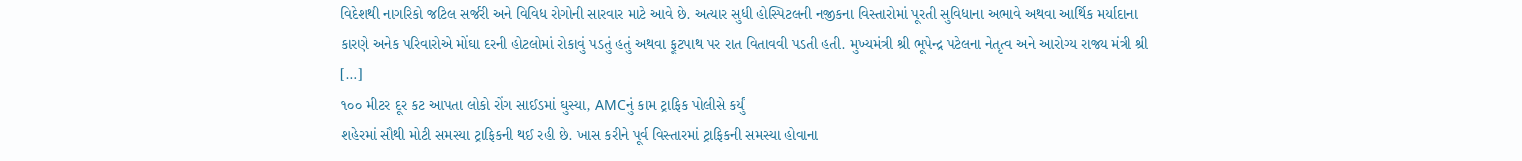વિદેશથી નાગરિકો જટિલ સર્જરી અને વિવિધ રોગોની સારવાર માટે આવે છે. અત્યાર સુધી હોસ્પિટલની નજીકના વિસ્તારોમાં પૂરતી સુવિધાના અભાવે અથવા આર્થિક મર્યાદાના કારણે અનેક પરિવારોએ મોંઘા દરની હોટલોમાં રોકાવું પડતું હતું અથવા ફૂટપાથ પર રાત વિતાવવી પડતી હતી. મુખ્યમંત્રી શ્રી ભૂપેન્દ્ર પટેલના નેતૃત્વ અને આરોગ્ય રાજ્ય મંત્રી શ્રી […]
૧૦૦ મીટર દૂર કટ આપતા લોકો રોંગ સાઈડમાં ઘુસ્યા, AMCનું કામ ટ્રાફિક પોલીસે કર્યું
શહેરમાં સૌથી મોટી સમસ્યા ટ્રાફિકની થઈ રહી છે. ખાસ કરીને પૂર્વ વિસ્તારમાં ટ્રાફિકની સમસ્યા હોવાના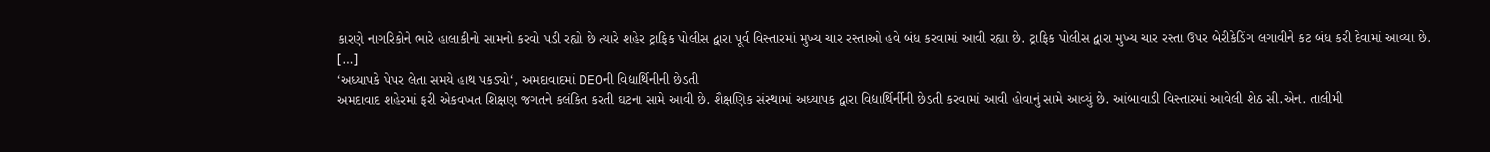કારણે નાગરિકોને ભારે હાલાકીનો સામનો કરવો પડી રહ્યો છે ત્યારે શહેર ટ્રાફિક પોલીસ દ્વારા પૂર્વ વિસ્તારમાં મુખ્ય ચાર રસ્તાઓ હવે બંધ કરવામાં આવી રહ્યા છે. ટ્રાફિક પોલીસ દ્વારા મુખ્ય ચાર રસ્તા ઉપર બેરીકેડિંગ લગાવીને કટ બંધ કરી દેવામાં આવ્યા છે. […]
‘અધ્યાપકે પેપર લેતા સમયે હાથ પકડ્યો‘, અમદાવાદમાં DEOની વિદ્યાર્થિનીની છેડતી
અમદાવાદ શહેરમાં ફરી એકવખત શિક્ષણ જગતને કલંકિત કરતી ઘટના સામે આવી છે. શૈક્ષણિક સંસ્થામાં અધ્યાપક દ્વારા વિદ્યાર્થિર્નીની છેડતી કરવામાં આવી હોવાનું સામે આવ્યું છે. આંબાવાડી વિસ્તારમાં આવેલી શેઠ સી.એન. તાલીમી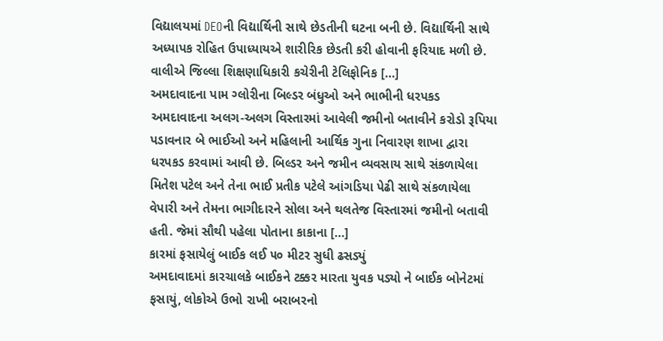વિદ્યાલયમાં DEOની વિદ્યાર્થિની સાથે છેડતીની ઘટના બની છે. વિદ્યાર્થિની સાથે અધ્યાપક રોહિત ઉપાધ્યાયએ શારીરિક છેડતી કરી હોવાની ફરિયાદ મળી છે. વાલીએ જિલ્લા શિક્ષણાધિકારી કચેરીની ટેલિફોનિક […]
અમદાવાદના પામ ગ્લોરીના બિલ્ડર બંધુઓ અને ભાભીની ધરપકડ
અમદાવાદના અલગ-અલગ વિસ્તારમાં આવેલી જમીનો બતાવીને કરોડો રૂપિયા પડાવનાર બે ભાઈઓ અને મહિલાની આર્થિક ગુના નિવારણ શાખા દ્વારા ધરપકડ કરવામાં આવી છે. બિલ્ડર અને જમીન વ્યવસાય સાથે સંકળાયેલા મિતેશ પટેલ અને તેના ભાઈ પ્રતીક પટેલે આંગડિયા પેઢી સાથે સંકળાયેલા વેપારી અને તેમના ભાગીદારને સોલા અને થલતેજ વિસ્તારમાં જમીનો બતાવી હતી. જેમાં સૌથી પહેલા પોતાના કાકાના […]
કારમાં ફસાયેલું બાઈક લઈ ૫૦ મીટર સુધી ઢસડ્યું
અમદાવાદમાં કારચાલકે બાઈકને ટક્કર મારતા યુવક પડ્યો ને બાઈક બોનેટમાં ફસાયું, લોકોએ ઉભો રાખી બરાબરનો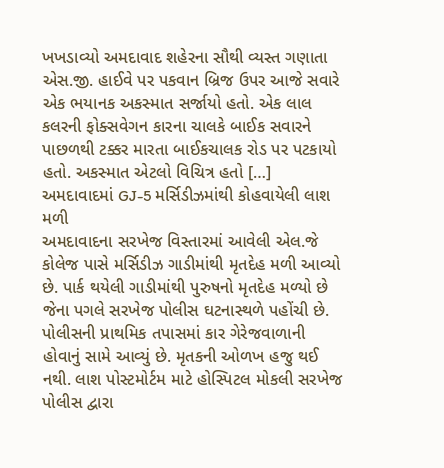ખખડાવ્યો અમદાવાદ શહેરના સૌથી વ્યસ્ત ગણાતા એસ.જી. હાઈવે પર પકવાન બ્રિજ ઉપર આજે સવારે એક ભયાનક અકસ્માત સર્જાયો હતો. એક લાલ કલરની ફોક્સવેગન કારના ચાલકે બાઈક સવારને પાછળથી ટક્કર મારતા બાઈકચાલક રોડ પર પટકાયો હતો. અકસ્માત એટલો વિચિત્ર હતો […]
અમદાવાદમાં GJ-5 મર્સિડીઝમાંથી કોહવાયેલી લાશ મળી
અમદાવાદના સરખેજ વિસ્તારમાં આવેલી એલ.જે કોલેજ પાસે મર્સિડીઝ ગાડીમાંથી મૃતદેહ મળી આવ્યો છે. પાર્ક થયેલી ગાડીમાંથી પુરુષનો મૃતદેહ મળ્યો છે જેના પગલે સરખેજ પોલીસ ઘટનાસ્થળે પહોંચી છે. પોલીસની પ્રાથમિક તપાસમાં કાર ગેરેજવાળાની હોવાનું સામે આવ્યું છે. મૃતકની ઓળખ હજુ થઈ નથી. લાશ પોસ્ટમોર્ટમ માટે હોસ્પિટલ મોકલી સરખેજ પોલીસ દ્વારા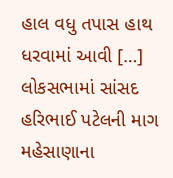હાલ વધુ તપાસ હાથ ધરવામાં આવી […]
લોકસભામાં સાંસદ હરિભાઈ પટેલની માગ
મહેસાણાના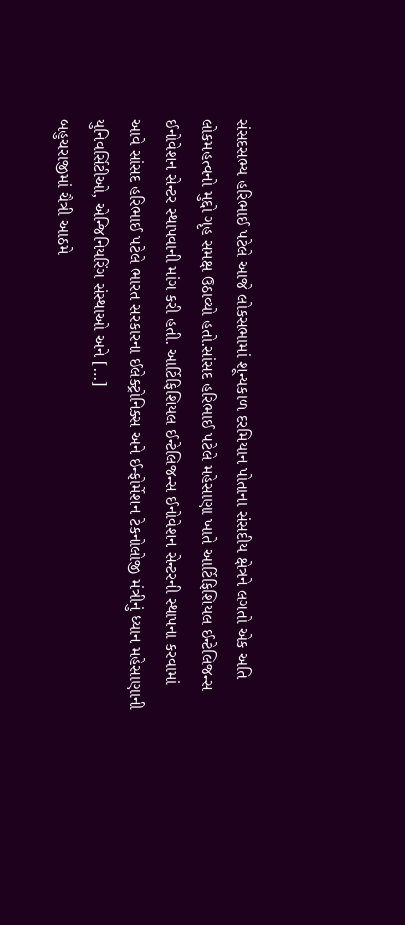સંસદસભ્ય હરિભાઈ પટેલે આજે લોકસભામાં શૂન્યકાળ દરમિયાન પોતાના સંસદીય ક્ષેત્રને લગતો એક અતિ લોકમહત્વનો મુદ્દો ગૃહ સમક્ષ ઉઠાવ્યો હતો.સાંસદ હરિભાઈ પટેલે મહેસાણા ખાતે આર્ટિફિશિયલ ઈન્ટેલિજન્સ ઈનોવેશન સેન્ટર સ્થાપવાની માંગ કરી હતી. આર્ટિફિશિયલ ઈન્ટેલિજન્સ ઈનોવેશન સેન્ટરની સ્થાપના કરવામાં આવે સાંસદ હરિભાઈ પટેલે ભારત સરકારના ઈલેક્ટ્રોનિક્સ અને ઈન્ફોર્મેશન ટેકનોલોજી મંત્રીનું ધ્યાન મહેસાણાની યુનિવર્સિટીઓ, એન્જિનિયરિંગ સંસ્થાઓ અને […]
બહુચરાજીમાં ચૈત્રી આઠમે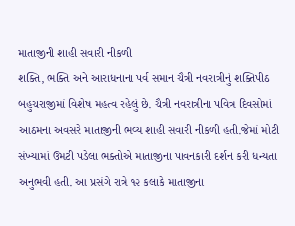માતાજીની શાહી સવારી નીકળી
શક્તિ, ભક્તિ અને આરાધનાના પર્વ સમાન ચૈત્રી નવરાત્રીનું શક્તિપીઠ બહુચરાજીમાં વિશેષ મહત્વ રહેલું છે. ચૈત્રી નવરાત્રીના પવિત્ર દિવસોમાં આઠમના અવસરે માતાજીની ભવ્ય શાહી સવારી નીકળી હતી.જેમાં મોટી સંખ્યામાં ઉમટી પડેલા ભક્તોએ માતાજીના પાવનકારી દર્શન કરી ધન્યતા અનુભવી હતી. આ પ્રસંગે રાત્રે ૧૨ કલાકે માતાજીના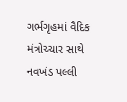ગર્ભગૃહમાં વૈદિક મંત્રોચ્ચાર સાથે નવખંડ પલ્લી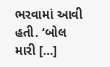ભરવામાં આવી હતી. ‘બોલ મારી […]